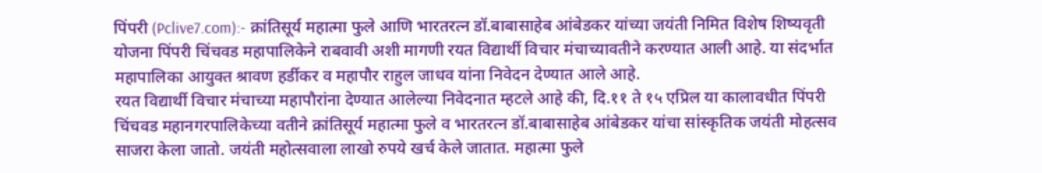पिंपरी (Pclive7.com):- क्रांतिसूर्य महात्मा फुले आणि भारतरत्न डॉ.बाबासाहेब आंबेडकर यांच्या जयंती निमित विशेष शिष्यवृती योजना पिंपरी चिंचवड महापालिकेने राबवावी अशी मागणी रयत विद्यार्थी विचार मंचाच्यावतीने करण्यात आली आहे. या संदर्भात महापालिका आयुक्त श्रावण हर्डीकर व महापौर राहुल जाधव यांना निवेदन देण्यात आले आहे.
रयत विद्यार्थी विचार मंचाच्या महापौरांना देण्यात आलेल्या निवेदनात म्हटले आहे की, दि.११ ते १५ एप्रिल या कालावधीत पिंपरी चिंचवड महानगरपालिकेच्या वतीने क्रांतिसूर्य महात्मा फुले व भारतरत्न डॉ.बाबासाहेब आंबेडकर यांचा सांस्कृतिक जयंती मोहत्सव साजरा केला जातो. जयंती महोत्सवाला लाखो रुपये खर्च केले जातात. महात्मा फुले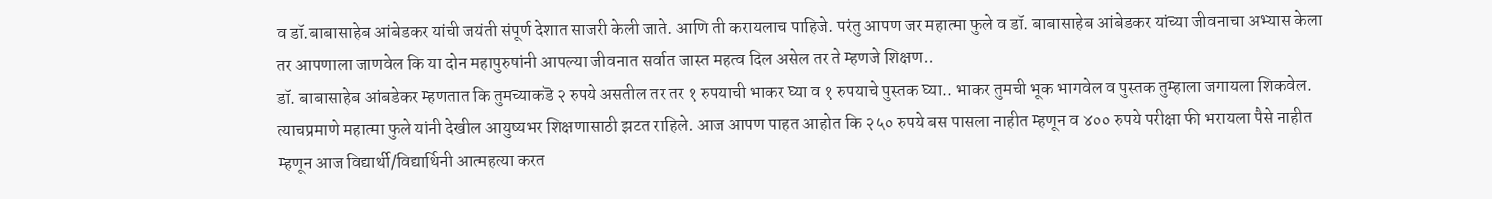व डॉ.बाबासाहेब आंबेडकर यांची जयंती संपूर्ण देशात साजरी केली जाते. आणि ती करायलाच पाहिजे. परंतु आपण जर महात्मा फुले व डॉ. बाबासाहेब आंबेडकर यांच्या जीवनाचा अभ्यास केला तर आपणाला जाणवेल कि या दोन महापुरुषांनी आपल्या जीवनात सर्वात जास्त महत्व दिल असेल तर ते म्हणजे शिक्षण..
डॉ. बाबासाहेब आंबडेकर म्हणतात कि तुमच्याकडॆ २ रुपये असतील तर तर १ रुपयाची भाकर घ्या व १ रुपयाचे पुस्तक घ्या.. भाकर तुमची भूक भागवेल व पुस्तक तुम्हाला जगायला शिकवेल. त्याचप्रमाणे महात्मा फुले यांनी देखील आयुष्यभर शिक्षणासाठी झटत राहिले. आज आपण पाहत आहोत कि २५० रुपये बस पासला नाहीत म्हणून व ४०० रुपये परीक्षा फी भरायला पैसे नाहीत म्हणून आज विद्यार्थी/विद्यार्थिनी आत्महत्या करत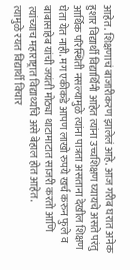आहेत. शिक्षणाचं बाजारीकरण झालेलं आहे. आज गरीब घरात अनेक हुशार विद्यार्थी विद्यार्थिनी आहेत त्यांना उच्चशिक्षण घ्यायचे असते परंतु आर्थिक परिस्थिती नसल्यामुळे त्यांना पात्रता असताना देखील शिक्षण घेता येत नाही. मग एकीकडे आपण लाखो रुपये खर्च करुन फुले व बाबासाहेब यांची जयंती मोठ्या थाटामाटात साजरी करतो आणि त्यांच्याच महाराष्ट्रात विद्यार्थ्यांचे असे बेहाल होत आहेत.
त्यामुळे रयत विद्यार्थी विचार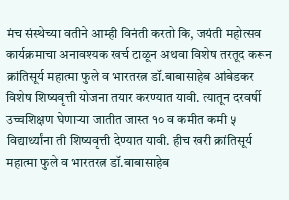मंच संस्थेच्या वतीने आम्ही विनंती करतो कि, जयंती महोत्सव कार्यक्रमाचा अनावश्यक खर्च टाळून अथवा विशेष तरतूद करून क्रांतिसूर्य महात्मा फुले व भारतरत्न डॉ.बाबासाहेब आंबेडकर विशेष शिष्यवृत्ती योजना तयार करण्यात यावी. त्यातून दरवर्षी उच्चशिक्षण घेणाऱ्या जातीत जास्त १० व कमीत कमी ५ विद्यार्थ्यांना ती शिष्यवृत्ती देण्यात यावी. हीच खरी क्रांतिसूर्य महात्मा फुले व भारतरत्न डॉ.बाबासाहेब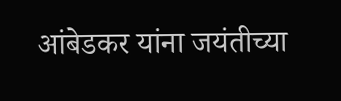आंबेडकर यांना जयंतीच्या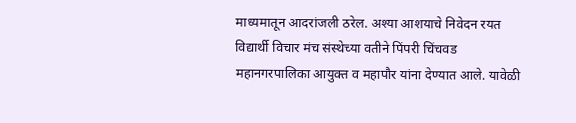माध्यमातून आदरांजली ठरेल. अश्या आशयाचे निवेदन रयत विद्यार्थी विचार मंच संस्थेच्या वतीने पिंपरी चिंचवड महानगरपालिका आयुक्त व महापौर यांना देण्यात आले. यावेळी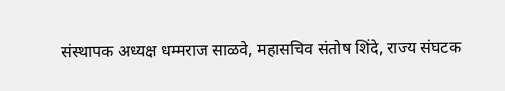संस्थापक अध्यक्ष धम्मराज साळवे, महासचिव संतोष शिंदे, राज्य संघटक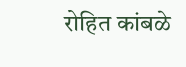रोहित कांबळे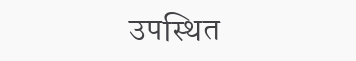उपस्थित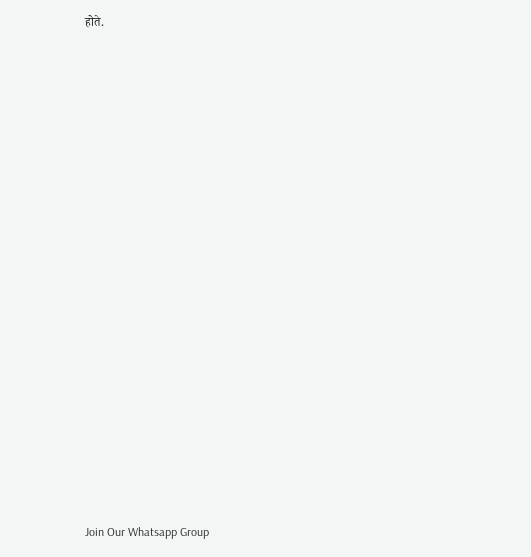होते.





















Join Our Whatsapp Group